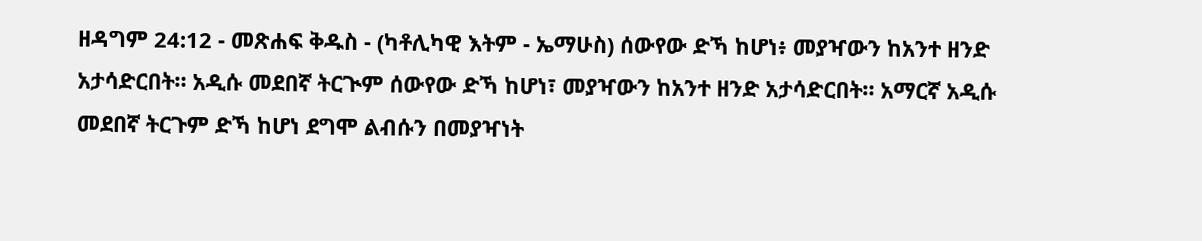ዘዳግም 24:12 - መጽሐፍ ቅዱስ - (ካቶሊካዊ እትም - ኤማሁስ) ሰውየው ድኻ ከሆነ፥ መያዣውን ከአንተ ዘንድ አታሳድርበት። አዲሱ መደበኛ ትርጒም ሰውየው ድኻ ከሆነ፣ መያዣውን ከአንተ ዘንድ አታሳድርበት። አማርኛ አዲሱ መደበኛ ትርጉም ድኻ ከሆነ ደግሞ ልብሱን በመያዣነት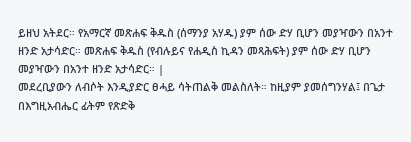ይዘህ አትደር። የአማርኛ መጽሐፍ ቅዱስ (ሰማንያ አሃዱ) ያም ሰው ድሃ ቢሆን መያዣውን በአንተ ዘንድ አታሳድር። መጽሐፍ ቅዱስ (የብሉይና የሐዲስ ኪዳን መጻሕፍት) ያም ሰው ድሃ ቢሆን መያዣውን በአንተ ዘንድ አታሳድር። |
መደረቢያውን ለብሶት እንዲያድር ፀሓይ ሳትጠልቅ መልስለት። ከዚያም ያመሰግንሃል፤ በጌታ በእግዚአብሔር ፊትም የጽድቅ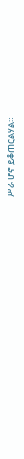ሥራ ሆኖ ይቆጠርልሃል።